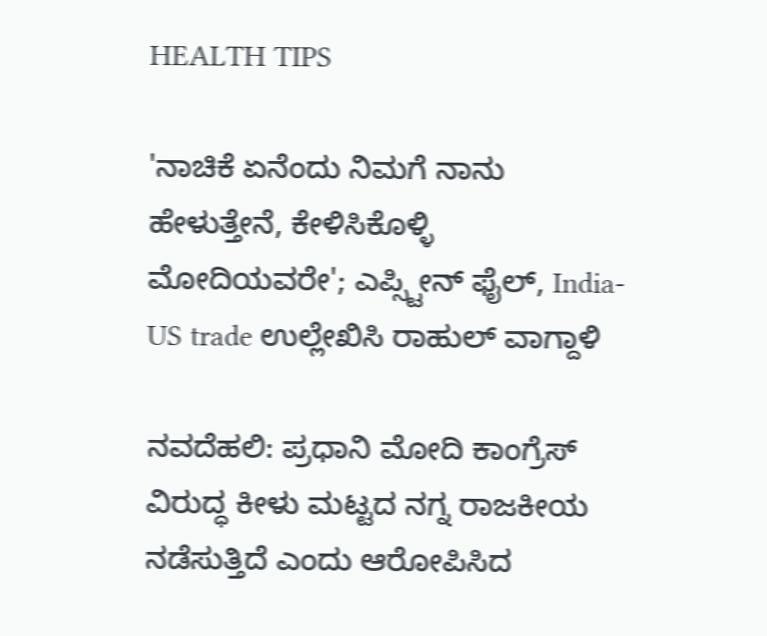HEALTH TIPS

'ನಾಚಿಕೆ ಏನೆಂದು ನಿಮಗೆ ನಾನು ಹೇಳುತ್ತೇನೆ, ಕೇಳಿಸಿಕೊಳ್ಳಿ ಮೋದಿಯವರೇ'; ಎಪ್ಸ್ಟೀನ್ ಫೈಲ್, India-US trade ಉಲ್ಲೇಖಿಸಿ ರಾಹುಲ್ ವಾಗ್ದಾಳಿ

ನವದೆಹಲಿ: ಪ್ರಧಾನಿ ಮೋದಿ ಕಾಂಗ್ರೆಸ್ ವಿರುದ್ಧ ಕೀಳು ಮಟ್ಟದ ನಗ್ನ ರಾಜಕೀಯ ನಡೆಸುತ್ತಿದೆ ಎಂದು ಆರೋಪಿಸಿದ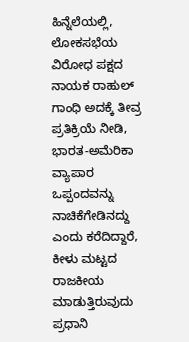ಹಿನ್ನೆಲೆಯಲ್ಲಿ, ಲೋಕಸಭೆಯ ವಿರೋಧ ಪಕ್ಷದ ನಾಯಕ ರಾಹುಲ್ ಗಾಂಧಿ ಅದಕ್ಕೆ ತೀವ್ರ ಪ್ರತಿಕ್ರಿಯೆ ನೀಡಿ, ಭಾರತ-ಅಮೆರಿಕಾ ವ್ಯಾಪಾರ ಒಪ್ಪಂದವನ್ನು ನಾಚಿಕೆಗೇಡಿನದ್ದು ಎಂದು ಕರೆದಿದ್ದಾರೆ, ಕೀಳು ಮಟ್ಟದ ರಾಜಕೀಯ ಮಾಡುತ್ತಿರುವುದು ಪ್ರಧಾನಿ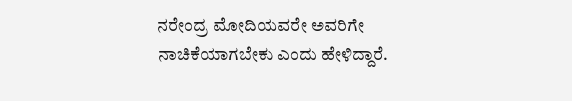ನರೇಂದ್ರ ಮೋದಿಯವರೇ ಅವರಿಗೇ ನಾಚಿಕೆಯಾಗಬೇಕು ಎಂದು ಹೇಳಿದ್ದಾರೆ.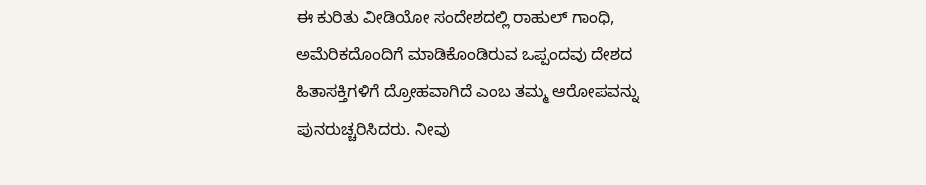ಈ ಕುರಿತು ವೀಡಿಯೋ ಸಂದೇಶದಲ್ಲಿ ರಾಹುಲ್ ಗಾಂಧಿ, ಅಮೆರಿಕದೊಂದಿಗೆ ಮಾಡಿಕೊಂಡಿರುವ ಒಪ್ಪಂದವು ದೇಶದ ಹಿತಾಸಕ್ತಿಗಳಿಗೆ ದ್ರೋಹವಾಗಿದೆ ಎಂಬ ತಮ್ಮ ಆರೋಪವನ್ನು ಪುನರುಚ್ಚರಿಸಿದರು. ನೀವು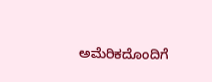ಅಮೆರಿಕದೊಂದಿಗೆ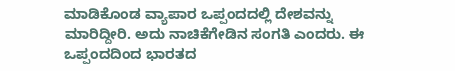ಮಾಡಿಕೊಂಡ ವ್ಯಾಪಾರ ಒಪ್ಪಂದದಲ್ಲಿ ದೇಶವನ್ನು ಮಾರಿದ್ದೀರಿ. ಅದು ನಾಚಿಕೆಗೇಡಿನ ಸಂಗತಿ ಎಂದರು. ಈ ಒಪ್ಪಂದದಿಂದ ಭಾರತದ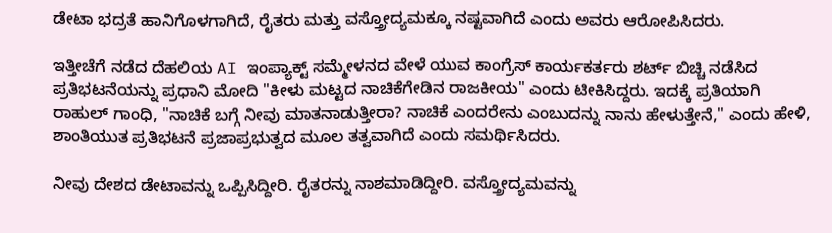ಡೇಟಾ ಭದ್ರತೆ ಹಾನಿಗೊಳಗಾಗಿದೆ, ರೈತರು ಮತ್ತು ವಸ್ತ್ರೋದ್ಯಮಕ್ಕೂ ನಷ್ಟವಾಗಿದೆ ಎಂದು ಅವರು ಆರೋಪಿಸಿದರು.

ಇತ್ತೀಚೆಗೆ ನಡೆದ ದೆಹಲಿಯ AI ಇಂಪ್ಯಾಕ್ಟ್ ಸಮ್ಮೇಳನದ ವೇಳೆ ಯುವ ಕಾಂಗ್ರೆಸ್ ಕಾರ್ಯಕರ್ತರು ಶರ್ಟ್ ಬಿಚ್ಚಿ ನಡೆಸಿದ ಪ್ರತಿಭಟನೆಯನ್ನು ಪ್ರಧಾನಿ ಮೋದಿ "ಕೀಳು ಮಟ್ಟದ ನಾಚಿಕೆಗೇಡಿನ ರಾಜಕೀಯ" ಎಂದು ಟೀಕಿಸಿದ್ದರು. ಇದಕ್ಕೆ ಪ್ರತಿಯಾಗಿ ರಾಹುಲ್ ಗಾಂಧಿ, "ನಾಚಿಕೆ ಬಗ್ಗೆ ನೀವು ಮಾತನಾಡುತ್ತೀರಾ? ನಾಚಿಕೆ ಎಂದರೇನು ಎಂಬುದನ್ನು ನಾನು ಹೇಳುತ್ತೇನೆ," ಎಂದು ಹೇಳಿ, ಶಾಂತಿಯುತ ಪ್ರತಿಭಟನೆ ಪ್ರಜಾಪ್ರಭುತ್ವದ ಮೂಲ ತತ್ವವಾಗಿದೆ ಎಂದು ಸಮರ್ಥಿಸಿದರು.

ನೀವು ದೇಶದ ಡೇಟಾವನ್ನು ಒಪ್ಪಿಸಿದ್ದೀರಿ. ರೈತರನ್ನು ನಾಶಮಾಡಿದ್ದೀರಿ. ವಸ್ತ್ರೋದ್ಯಮವನ್ನು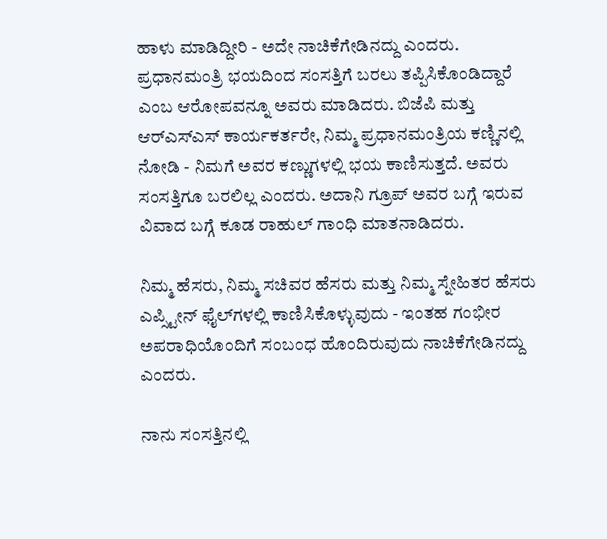ಹಾಳು ಮಾಡಿದ್ದೀರಿ - ಅದೇ ನಾಚಿಕೆಗೇಡಿನದ್ದು ಎಂದರು. ಪ್ರಧಾನಮಂತ್ರಿ ಭಯದಿಂದ ಸಂಸತ್ತಿಗೆ ಬರಲು ತಪ್ಪಿಸಿಕೊಂಡಿದ್ದಾರೆ ಎಂಬ ಆರೋಪವನ್ನೂ ಅವರು ಮಾಡಿದರು. ಬಿಜೆಪಿ ಮತ್ತು ಆರ್‌ಎಸ್‌ಎಸ್ ಕಾರ್ಯಕರ್ತರೇ, ನಿಮ್ಮ ಪ್ರಧಾನಮಂತ್ರಿಯ ಕಣ್ಣಿನಲ್ಲಿ ನೋಡಿ - ನಿಮಗೆ ಅವರ ಕಣ್ಣುಗಳಲ್ಲಿ ಭಯ ಕಾಣಿಸುತ್ತದೆ. ಅವರು ಸಂಸತ್ತಿಗೂ ಬರಲಿಲ್ಲ ಎಂದರು. ಅದಾನಿ ಗ್ರೂಪ್ ಅವರ ಬಗ್ಗೆ ಇರುವ ವಿವಾದ ಬಗ್ಗೆ ಕೂಡ ರಾಹುಲ್ ಗಾಂಧಿ ಮಾತನಾಡಿದರು.

ನಿಮ್ಮ ಹೆಸರು, ನಿಮ್ಮ ಸಚಿವರ ಹೆಸರು ಮತ್ತು ನಿಮ್ಮ ಸ್ನೇಹಿತರ ಹೆಸರು ಎಪ್ಸ್ಟೀನ್ ಫೈಲ್‌ಗಳಲ್ಲಿ ಕಾಣಿಸಿಕೊಳ್ಳುವುದು - ಇಂತಹ ಗಂಭೀರ ಅಪರಾಧಿಯೊಂದಿಗೆ ಸಂಬಂಧ ಹೊಂದಿರುವುದು ನಾಚಿಕೆಗೇಡಿನದ್ದು ಎಂದರು.

ನಾನು ಸಂಸತ್ತಿನಲ್ಲಿ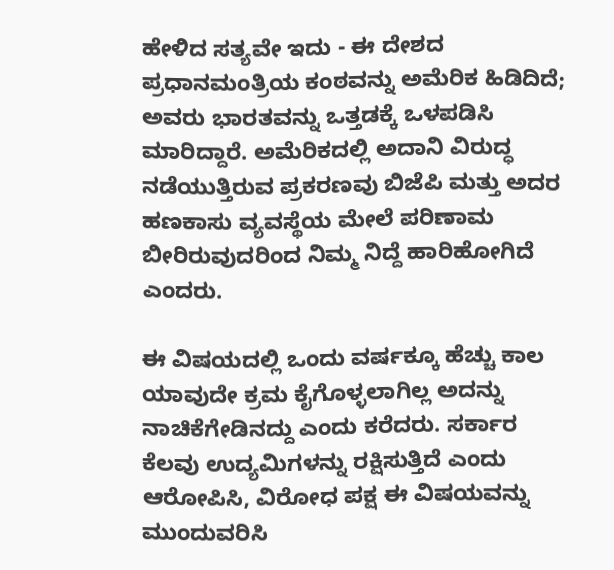ಹೇಳಿದ ಸತ್ಯವೇ ಇದು - ಈ ದೇಶದ ಪ್ರಧಾನಮಂತ್ರಿಯ ಕಂಠವನ್ನು ಅಮೆರಿಕ ಹಿಡಿದಿದೆ; ಅವರು ಭಾರತವನ್ನು ಒತ್ತಡಕ್ಕೆ ಒಳಪಡಿಸಿ ಮಾರಿದ್ದಾರೆ. ಅಮೆರಿಕದಲ್ಲಿ ಅದಾನಿ ವಿರುದ್ಧ ನಡೆಯುತ್ತಿರುವ ಪ್ರಕರಣವು ಬಿಜೆಪಿ ಮತ್ತು ಅದರ ಹಣಕಾಸು ವ್ಯವಸ್ಥೆಯ ಮೇಲೆ ಪರಿಣಾಮ ಬೀರಿರುವುದರಿಂದ ನಿಮ್ಮ ನಿದ್ದೆ ಹಾರಿಹೋಗಿದೆ ಎಂದರು.

ಈ ವಿಷಯದಲ್ಲಿ ಒಂದು ವರ್ಷಕ್ಕೂ ಹೆಚ್ಚು ಕಾಲ ಯಾವುದೇ ಕ್ರಮ ಕೈಗೊಳ್ಳಲಾಗಿಲ್ಲ ಅದನ್ನು ನಾಚಿಕೆಗೇಡಿನದ್ದು ಎಂದು ಕರೆದರು. ಸರ್ಕಾರ ಕೆಲವು ಉದ್ಯಮಿಗಳನ್ನು ರಕ್ಷಿಸುತ್ತಿದೆ ಎಂದು ಆರೋಪಿಸಿ, ವಿರೋಧ ಪಕ್ಷ ಈ ವಿಷಯವನ್ನು ಮುಂದುವರಿಸಿ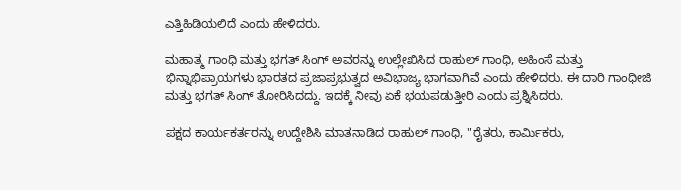ಎತ್ತಿಹಿಡಿಯಲಿದೆ ಎಂದು ಹೇಳಿದರು.

ಮಹಾತ್ಮ ಗಾಂಧಿ ಮತ್ತು ಭಗತ್ ಸಿಂಗ್ ಅವರನ್ನು ಉಲ್ಲೇಖಿಸಿದ ರಾಹುಲ್ ಗಾಂಧಿ, ಅಹಿಂಸೆ ಮತ್ತು ಭಿನ್ನಾಭಿಪ್ರಾಯಗಳು ಭಾರತದ ಪ್ರಜಾಪ್ರಭುತ್ವದ ಅವಿಭಾಜ್ಯ ಭಾಗವಾಗಿವೆ ಎಂದು ಹೇಳಿದರು. ಈ ದಾರಿ ಗಾಂಧೀಜಿ ಮತ್ತು ಭಗತ್ ಸಿಂಗ್ ತೋರಿಸಿದದ್ದು. ಇದಕ್ಕೆ ನೀವು ಏಕೆ ಭಯಪಡುತ್ತೀರಿ ಎಂದು ಪ್ರಶ್ನಿಸಿದರು.

ಪಕ್ಷದ ಕಾರ್ಯಕರ್ತರನ್ನು ಉದ್ದೇಶಿಸಿ ಮಾತನಾಡಿದ ರಾಹುಲ್ ಗಾಂಧಿ, "ರೈತರು, ಕಾರ್ಮಿಕರು,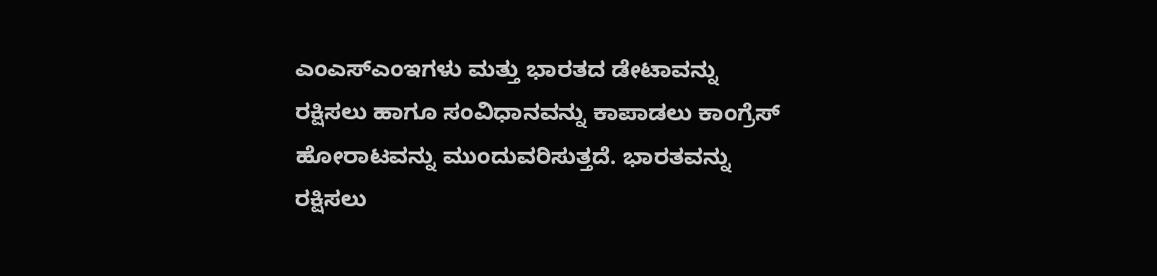ಎಂಎಸ್‌ಎಂಇಗಳು ಮತ್ತು ಭಾರತದ ಡೇಟಾವನ್ನು ರಕ್ಷಿಸಲು ಹಾಗೂ ಸಂವಿಧಾನವನ್ನು ಕಾಪಾಡಲು ಕಾಂಗ್ರೆಸ್ ಹೋರಾಟವನ್ನು ಮುಂದುವರಿಸುತ್ತದೆ. ಭಾರತವನ್ನು ರಕ್ಷಿಸಲು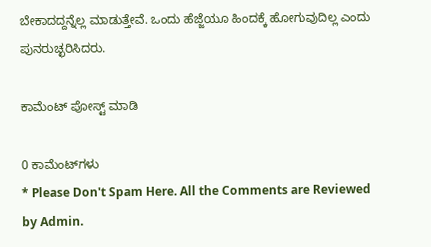ಬೇಕಾದದ್ದನ್ನೆಲ್ಲ ಮಾಡುತ್ತೇವೆ. ಒಂದು ಹೆಜ್ಜೆಯೂ ಹಿಂದಕ್ಕೆ ಹೋಗುವುದಿಲ್ಲ ಎಂದು ಪುನರುಚ್ಛರಿಸಿದರು.

ಕಾಮೆಂಟ್‌‌ ಪೋಸ್ಟ್‌ ಮಾಡಿ

0 ಕಾಮೆಂಟ್‌ಗಳು
* Please Don't Spam Here. All the Comments are Reviewed by Admin.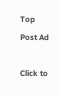Top Post Ad

Click to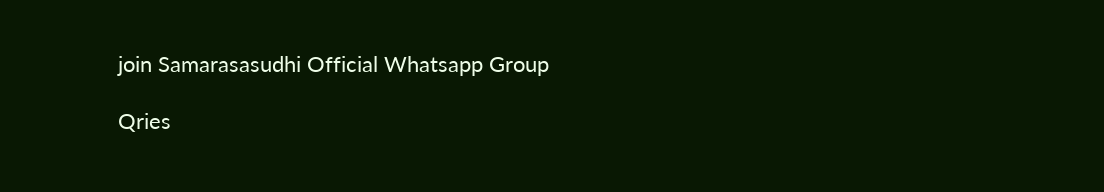join Samarasasudhi Official Whatsapp Group

Qries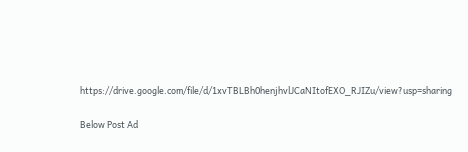https://drive.google.com/file/d/1xvTBLBh0henjhvlJCaNItofEXO_RJIZu/view?usp=sharing

Below Post Ad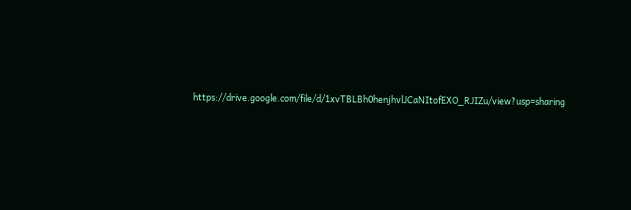https://drive.google.com/file/d/1xvTBLBh0henjhvlJCaNItofEXO_RJIZu/view?usp=sharing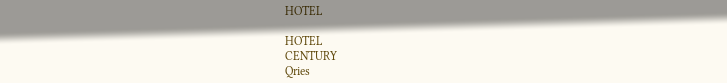HOTEL

HOTEL
CENTURY
Qries